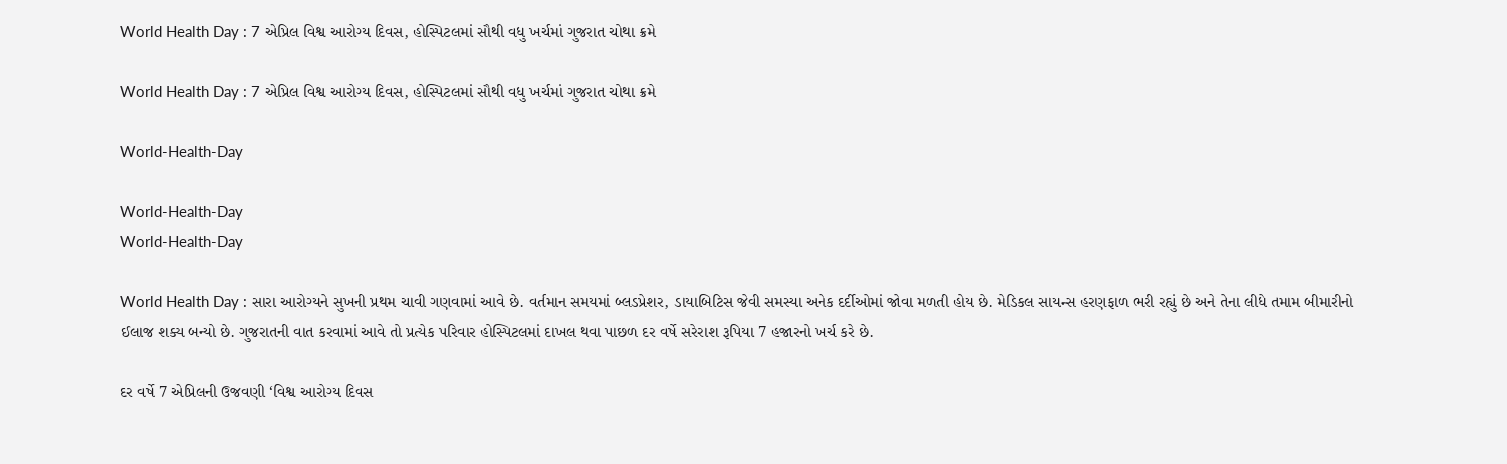World Health Day : 7 એપ્રિલ વિશ્વ આરોગ્ય દિવસ, હોસ્પિટલમાં સૌથી વધુ ખર્ચમાં ગુજરાત ચોથા ક્રમે

World Health Day : 7 એપ્રિલ વિશ્વ આરોગ્ય દિવસ, હોસ્પિટલમાં સૌથી વધુ ખર્ચમાં ગુજરાત ચોથા ક્રમે

World-Health-Day

World-Health-Day
World-Health-Day

World Health Day : સારા આરોગ્યને સુખની પ્રથમ ચાવી ગણવામાં આવે છે. વર્તમાન સમયમાં બ્લડપ્રેશર, ડાયાબિટિસ જેવી સમસ્યા અનેક દર્દીઓમાં જોવા મળતી હોય છે. મેડિકલ સાયન્સ હરણફાળ ભરી રહ્યું છે અને તેના લીધે તમામ બીમારીનો ઈલાજ શક્ય બન્યો છે. ગુજરાતની વાત કરવામાં આવે તો પ્રત્યેક પરિવાર હોસ્પિટલમાં દાખલ થવા પાછળ દર વર્ષે સરેરાશ રૂપિયા 7 હજારનો ખર્ચ કરે છે.

દર વર્ષે 7 એપ્રિલની ઉજવણી ‘વિશ્વ આરોગ્ય દિવસ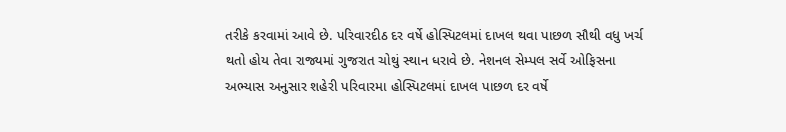તરીકે કરવામાં આવે છે. પરિવારદીઠ દર વર્ષે હોસ્પિટલમાં દાખલ થવા પાછળ સૌથી વધુ ખર્ચ થતો હોય તેવા રાજ્યમાં ગુજરાત ચોથું સ્થાન ધરાવે છે. નેશનલ સેમ્પલ સર્વે ઓફિસના અભ્યાસ અનુસાર શહેરી પરિવારમા હોસ્પિટલમાં દાખલ પાછળ દર વર્ષે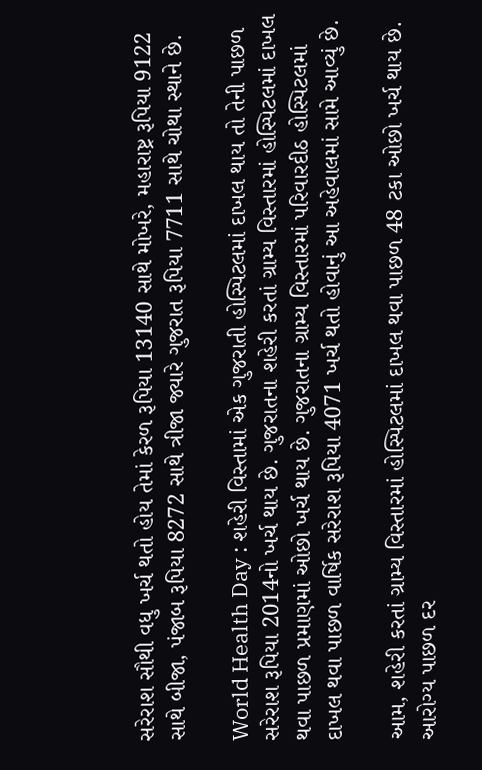સરેરાશ સૌથી વધુ ખર્ચ થતો હોય તેમાં કેરળ રૂપિયા 13140 સાથે મોખરે, મહારાષ્ટ્ર રૂપિયા 9122 સાથે બીજા, પંજાબ રૂપિયા 8272 સાથે ત્રીજા જ્યારે ગુજરાત રૂપિયા 7711 સાથે ચોથા સ્થાને છે.

World Health Day : શહેરી વિસ્તામાં એક ગુજરાતી હોસ્પિટલમાં દાખલ થાય તો તેની પાછળ સરેરાશ રૂપિયા 2014નો ખર્ચ થાય છે. ગુજરાતના શહેરી કરતાં ગ્રામ્ય વિસ્તારમાં હોસ્પિટલમાં દાખલ થવા પાછળ પ્રમાણમાં ઓછો ખર્ચ થાય છે. ગુજરાતના ગ્રામ્ય વિસ્તારમાં પરિવારદીઠ હોસ્પિટલમાં દાખલ થવા પાછળ વાર્ષિક સરેરાશ રૂપિયા 4071 ખર્ચ થતો હોવાનું આ અહેવાલમાં સામે આવ્યું છે.

આમ, શહેરી કરતાં ગ્રામ્ય વિસ્તારમાં હોસ્પિટલમાં દાખલ થવા પાછળ 48 ટકા ઓછો ખર્ચ થાય છે. આરોગ્ય પાછળ દર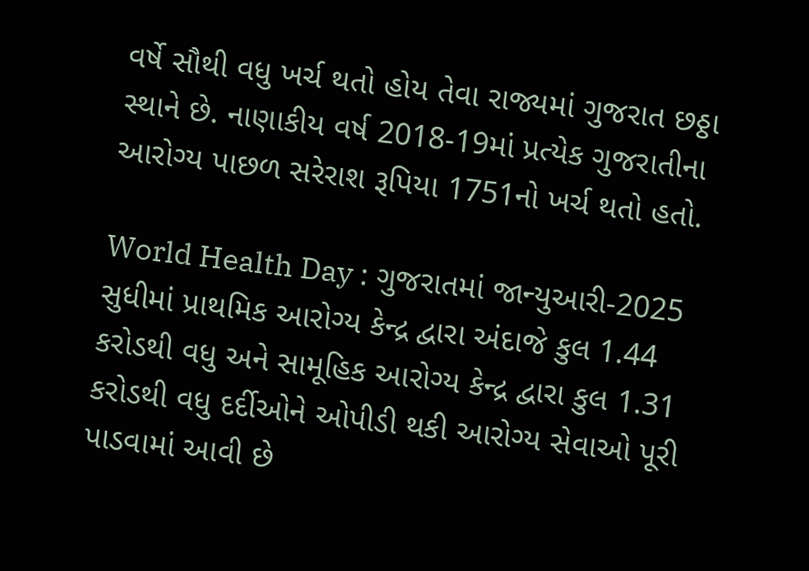વર્ષે સૌથી વધુ ખર્ચ થતો હોય તેવા રાજ્યમાં ગુજરાત છઠ્ઠા સ્થાને છે. નાણાકીય વર્ષ 2018-19માં પ્રત્યેક ગુજરાતીના આરોગ્ય પાછળ સરેરાશ રૂપિયા 1751નો ખર્ચ થતો હતો.

World Health Day : ગુજરાતમાં જાન્યુઆરી-2025 સુધીમાં પ્રાથમિક આરોગ્ય કેન્દ્ર દ્વારા અંદાજે કુલ 1.44 કરોડથી વધુ અને સામૂહિક આરોગ્ય કેન્દ્ર દ્વારા કુલ 1.31 કરોડથી વધુ દર્દીઓને ઓપીડી થકી આરોગ્ય સેવાઓ પૂરી પાડવામાં આવી છે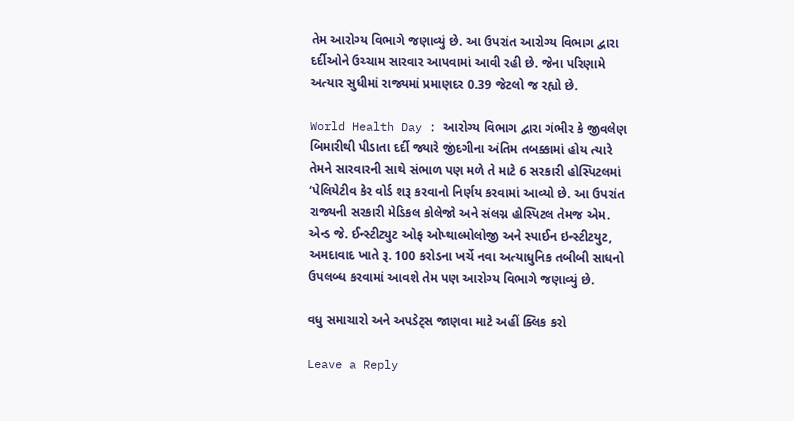તેમ આરોગ્ય વિભાગે જણાવ્યું છે. આ ઉપરાંત આરોગ્ય વિભાગ દ્વારા દર્દીઓને ઉચ્ચામ સારવાર આપવામાં આવી રહી છે. જેના પરિણામે અત્યાર સુધીમાં રાજ્યમાં પ્રમાણદર 0.39 જેટલો જ રહ્યો છે.

World Health Day : આરોગ્ય વિભાગ દ્વારા ગંભીર કે જીવલેણ બિમારીથી પીડાતા દર્દી જ્યારે જીંદગીના અંતિમ તબક્કામાં હોય ત્યારે તેમને સારવારની સાથે સંભાળ પણ મળે તે માટે 6 સરકારી હોસ્પિટલમાં ‘પેલિયેટીવ કેર વોર્ડ શરૂ કરવાનો નિર્ણય કરવામાં આવ્યો છે. આ ઉપરાંત રાજ્યની સરકારી મેડિકલ કોલેજો અને સંલગ્ન હોસ્પિટલ તેમજ એમ. એન્ડ જે. ઈન્સ્ટીટ્યુટ ઓફ ઓપ્થાલ્મોલોજી અને સ્પાઈન ઇન્સ્ટીટયુટ, અમદાવાદ ખાતે રૂ. 100 કરોડના ખર્ચે નવા અત્યાધુનિક તબીબી સાધનો ઉપલબ્ધ કરવામાં આવશે તેમ પણ આરોગ્ય વિભાગે જણાવ્યું છે.

વધુ સમાચારો અને અપડેટ્સ જાણવા માટે અહીં ક્લિક કરો

Leave a Reply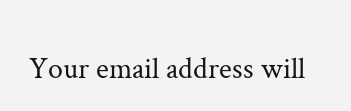Your email address will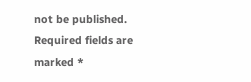not be published. Required fields are marked *